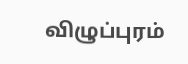விழுப்புரம்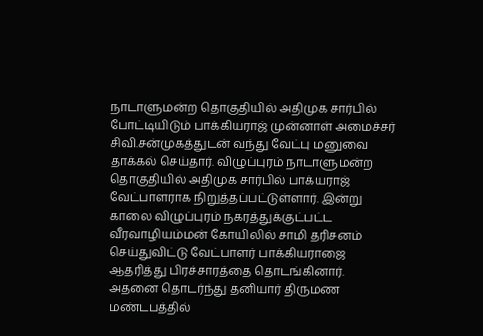நாடாளுமன்ற தொகுதியில் அதிமுக சார்பில் போட்டியிடும் பாக்கியராஜ் முன்னாள் அமைச்சர் சிவி.சன்முகத்துடன் வந்து வேட்பு மனுவை தாக்கல் செய்தார். விழுப்புரம் நாடாளுமன்ற தொகுதியில் அதிமுக சார்பில் பாக்யராஜ் வேட்பாளராக நிறுத்தப்பட்டுள்ளார். இன்று காலை விழுப்புரம் நகரத்துக்குட்பட்ட வீரவாழியம்மன் கோயிலில் சாமி தரிசனம் செய்துவிட்டு வேட்பாளர் பாக்கியராஜை ஆதரித்து பிரச்சாரத்தை தொடங்கினார்.
அதனை தொடர்ந்து தனியார் திருமண மண்டபத்தில்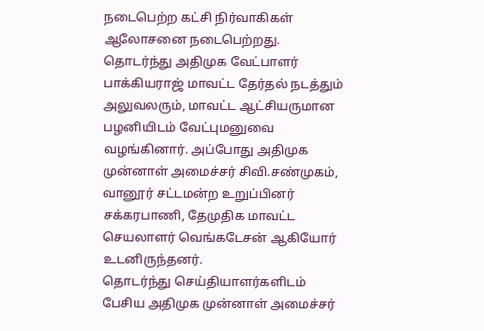நடைபெற்ற கட்சி நிர்வாகிகள் ஆலோசனை நடைபெற்றது. தொடர்ந்து அதிமுக வேட்பாளர் பாக்கியராஜ் மாவட்ட தேர்தல் நடத்தும் அலுவலரும், மாவட்ட ஆட்சியருமான பழனியிடம் வேட்புமனுவை வழங்கினார். அப்போது அதிமுக முன்னாள் அமைச்சர் சிவி.சண்முகம், வானூர் சட்டமன்ற உறுப்பினர் சக்கரபாணி, தேமுதிக மாவட்ட செயலாளர் வெங்கடேசன் ஆகியோர் உடனிருந்தனர்.
தொடர்ந்து செய்தியாளர்களிடம் பேசிய அதிமுக முன்னாள் அமைச்சர்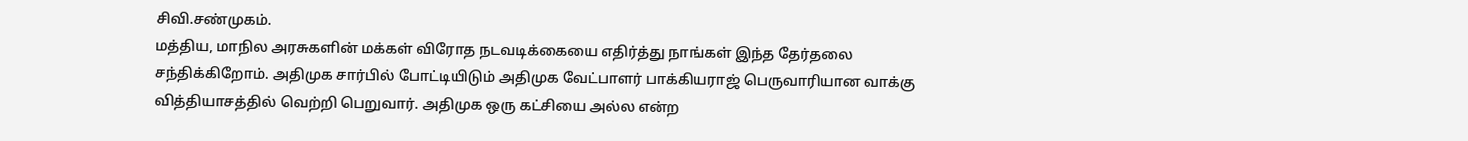சிவி.சண்முகம்.
மத்திய, மாநில அரசுகளின் மக்கள் விரோத நடவடிக்கையை எதிர்த்து நாங்கள் இந்த தேர்தலை சந்திக்கிறோம். அதிமுக சார்பில் போட்டியிடும் அதிமுக வேட்பாளர் பாக்கியராஜ் பெருவாரியான வாக்கு வித்தியாசத்தில் வெற்றி பெறுவார். அதிமுக ஒரு கட்சியை அல்ல என்ற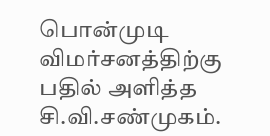பொன்முடி விமர்சனத்திற்கு பதில் அளித்த சி.வி.சண்முகம்.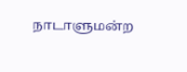நாடாளுமன்ற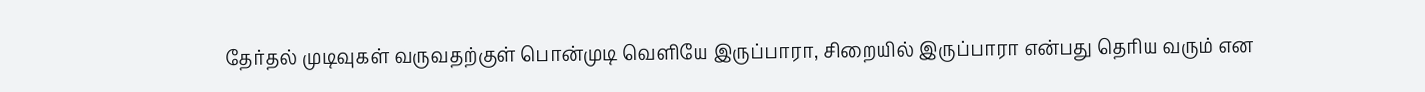தேர்தல் முடிவுகள் வருவதற்குள் பொன்முடி வெளியே இருப்பாரா, சிறையில் இருப்பாரா என்பது தெரிய வரும் என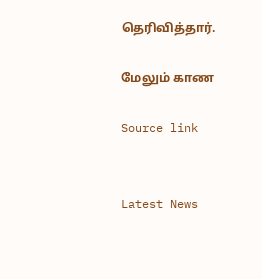தெரிவித்தார்.

மேலும் காண

Source link


Latest News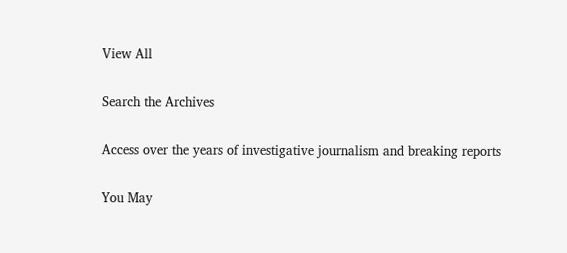View All

Search the Archives

Access over the years of investigative journalism and breaking reports

You May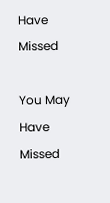Have Missed

You May Have Missed